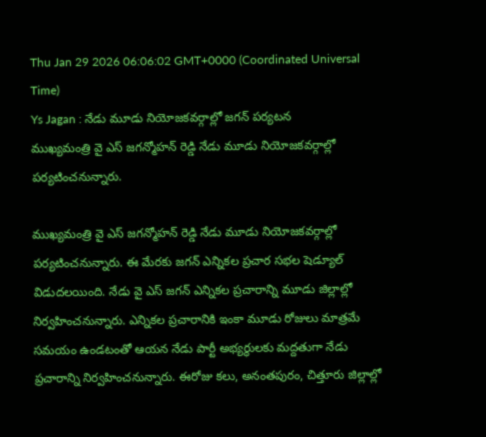Thu Jan 29 2026 06:06:02 GMT+0000 (Coordinated Universal Time)
Ys Jagan : నేడు మూడు నియోజకవర్గాల్లో జగన్ పర్యటన
ముఖ్యమంత్రి వై ఎస్ జగన్మోహన్ రెడ్డి నేడు మూడు నియోజకవర్గాల్లో పర్యటించనున్నారు.

ముఖ్యమంత్రి వై ఎస్ జగన్మోహన్ రెడ్డి నేడు మూడు నియోజకవర్గాల్లో పర్యటించనున్నారు. ఈ మేరకు జగన్ ఎన్నికల ప్రచార సభల షెడ్యూల్ విడుదలయింది. నేడు వై ఎస్ జగన్ ఎన్నికల ప్రచారాన్ని మూడు జిల్లాల్లో నిర్వహించనున్నారు. ఎన్నికల ప్రచారానికి ఇంకా మూడు రోజులు మాత్రమే సమయం ఉండటంతో ఆయన నేడు పార్టీ అభ్యర్థులకు మద్దతుగా నేడు ప్రచారాన్ని నిర్వహించనున్నారు. ఈరోజు కలు, అనంతపురం, చిత్తూరు జిల్లాల్లో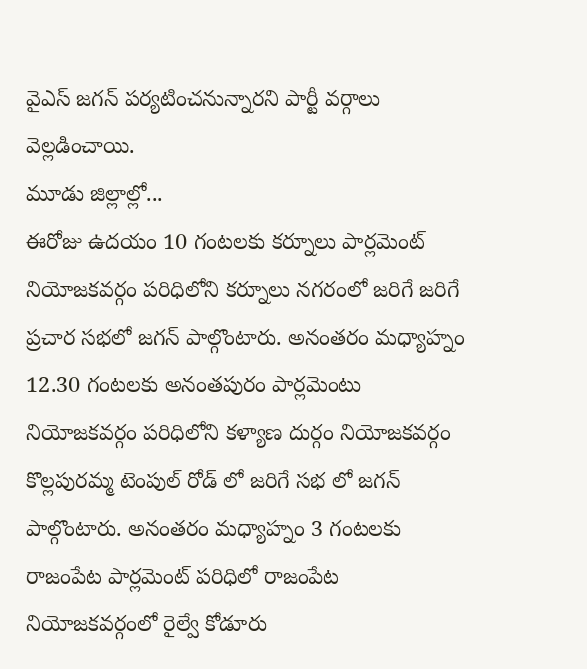వైఎస్ జగన్ పర్యటించనున్నారని పార్టీ వర్గాలు వెల్లడించాయి.
మూడు జిల్లాల్లో...
ఈరోజు ఉదయం 10 గంటలకు కర్నూలు పార్లమెంట్ నియోజకవర్గం పరిధిలోని కర్నూలు నగరంలో జరిగే జరిగే ప్రచార సభలో జగన్ పాల్గొంటారు. అనంతరం మధ్యాహ్నం 12.30 గంటలకు అనంతపురం పార్లమెంటు నియోజకవర్గం పరిధిలోని కళ్యాణ దుర్గం నియోజకవర్గం కొల్లపురమ్మ టెంపుల్ రోడ్ లో జరిగే సభ లో జగన్ పాల్గొంటారు. అనంతరం మధ్యాహ్నం 3 గంటలకు రాజంపేట పార్లమెంట్ పరిధిలో రాజంపేట నియోజకవర్గంలో రైల్వే కోడూరు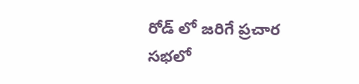రోడ్ లో జరిగే ప్రచార సభలో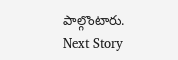పాల్గొంటారు.
Next Story